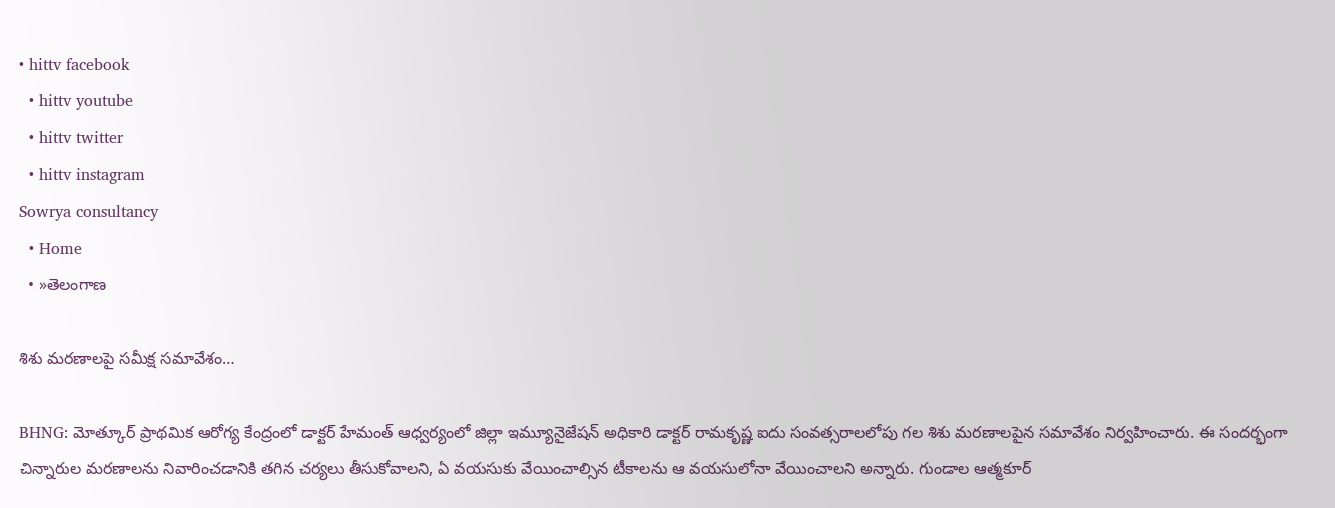• hittv facebook
  • hittv youtube
  • hittv twitter
  • hittv instagram
Sowrya consultancy
  • Home
  • »తెలంగాణ

శిశు మరణాలపై సమీక్ష సమావేశం…

BHNG: మోత్కూర్ ప్రాథమిక ఆరోగ్య కేంద్రంలో డాక్టర్ హేమంత్ ఆధ్వర్యంలో జిల్లా ఇమ్యూనైజేషన్ అధికారి డాక్టర్ రామకృష్ణ ఐదు సంవత్సరాలలోపు గల శిశు మరణాలపైన సమావేశం నిర్వహించారు. ఈ సందర్భంగా చిన్నారుల మరణాలను నివారించడానికి తగిన చర్యలు తీసుకోవాలని, ఏ వయసుకు వేయించాల్సిన టీకాలను ఆ వయసులోనా వేయించాలని అన్నారు. గుండాల ఆత్మకూర్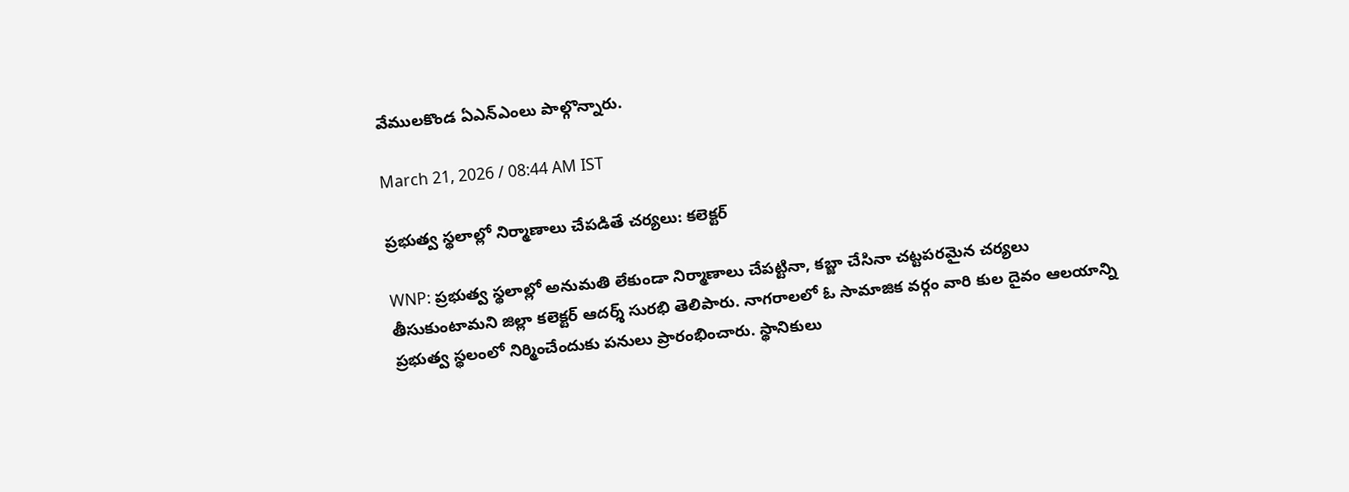వేములకొండ ఏఎన్ఎంలు పాల్గొన్నారు.

March 21, 2026 / 08:44 AM IST

ప్రభుత్వ స్థలాల్లో నిర్మాణాలు చేపడితే చర్యలు: కలెక్టర్

WNP: ప్రభుత్వ స్థలాల్లో అనుమతి లేకుండా నిర్మాణాలు చేపట్టినా, కబ్జా చేసినా చట్టపరమైన చర్యలు తీసుకుంటామని జిల్లా కలెక్టర్ ఆదర్శ్ సురభి తెలిపారు. నాగరాలలో ఓ సామాజిక వర్గం వారి కుల దైవం ఆలయాన్ని ప్రభుత్వ స్థలంలో నిర్మించేందుకు పనులు ప్రారంభించారు. స్థానికులు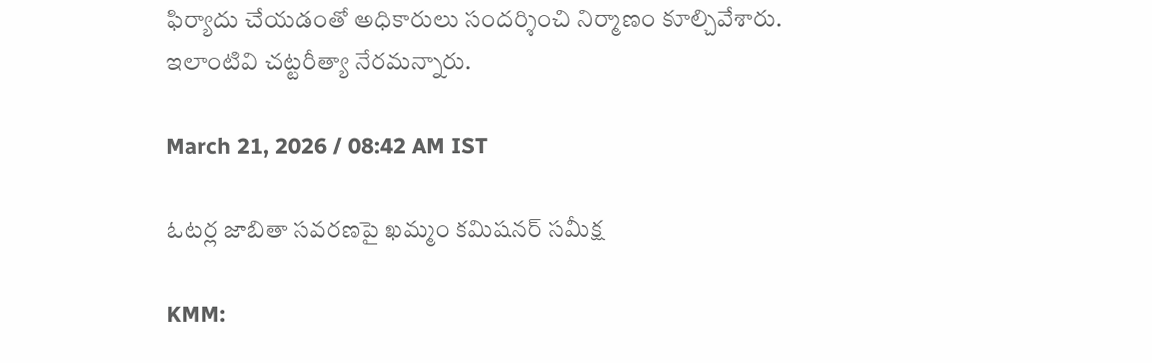ఫిర్యాదు చేయడంతో అధికారులు సందర్శించి నిర్మాణం కూల్చివేశారు. ఇలాంటివి చట్టరీత్యా నేరమన్నారు.

March 21, 2026 / 08:42 AM IST

ఓటర్ల జాబితా సవరణపై ఖమ్మం కమిషనర్ సమీక్ష

KMM: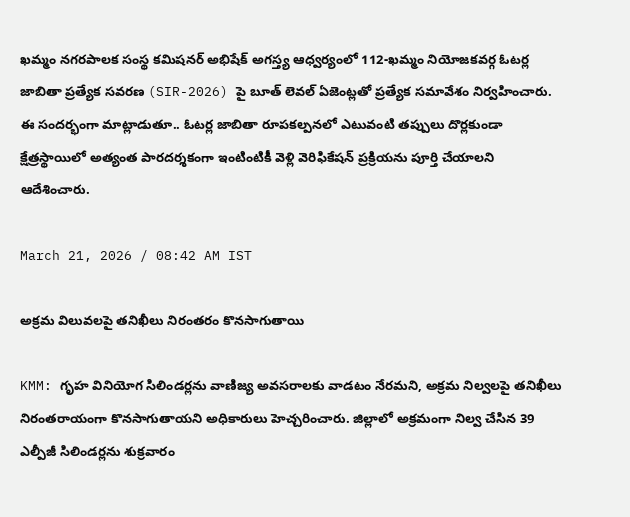ఖమ్మం నగరపాలక సంస్థ కమిషనర్ అభిషేక్ అగస్త్య ఆధ్వర్యంలో 112-ఖమ్మం నియోజకవర్గ ఓటర్ల జాబితా ప్రత్యేక సవరణ (SIR-2026) పై బూత్ లెవల్ ఏజెంట్లతో ప్రత్యేక సమావేశం నిర్వహించారు. ఈ సందర్భంగా మాట్లాడుతూ.. ఓటర్ల జాబితా రూపకల్పనలో ఎటువంటి తప్పులు దొర్లకుండా క్షేత్రస్థాయిలో అత్యంత పారదర్శకంగా ఇంటింటికీ వెళ్లి వెరిఫికేషన్ ప్రక్రియను పూర్తి చేయాలని ఆదేశించారు.

March 21, 2026 / 08:42 AM IST

అక్రమ విలువలపై తనిఖీలు నిరంతరం కొనసాగుతాయి

KMM: గృహ వినియోగ సిలిండర్లను వాణిజ్య అవసరాలకు వాడటం నేరమని, అక్రమ నిల్వలపై తనిఖీలు నిరంతరాయంగా కొనసాగుతాయని అధికారులు హెచ్చరించారు. జిల్లాలో అక్రమంగా నిల్వ చేసిన 39 ఎల్పీజీ సిలిండర్లను శుక్రవారం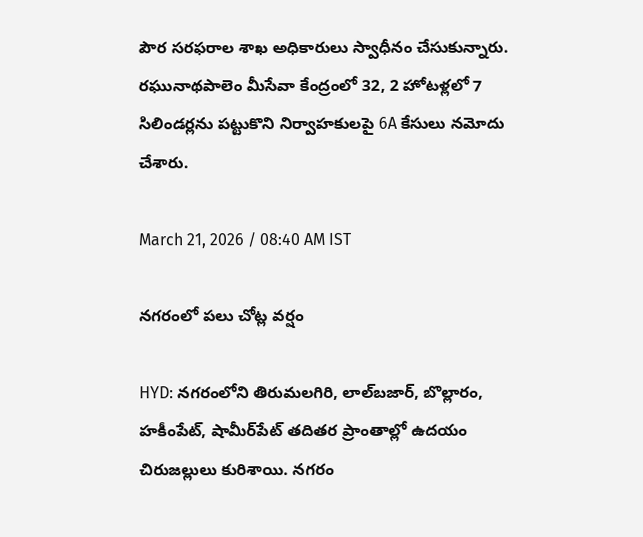పౌర సరఫరాల శాఖ అధికారులు స్వాధీనం చేసుకున్నారు. రఘునాథపాలెం మీసేవా కేంద్రంలో 32, 2 హోటళ్లలో 7 సిలిండర్లను పట్టుకొని నిర్వాహకులపై 6A కేసులు నమోదు చేశారు.

March 21, 2026 / 08:40 AM IST

నగరంలో పలు చోట్ల వర్షం

HYD: నగరంలోని తిరుమలగిరి, లాల్‌బజార్, బొల్లారం, హకీంపేట్, షామీర్‌పేట్ తదితర ప్రాంతాల్లో ఉదయం చిరుజల్లులు కురిశాయి. నగరం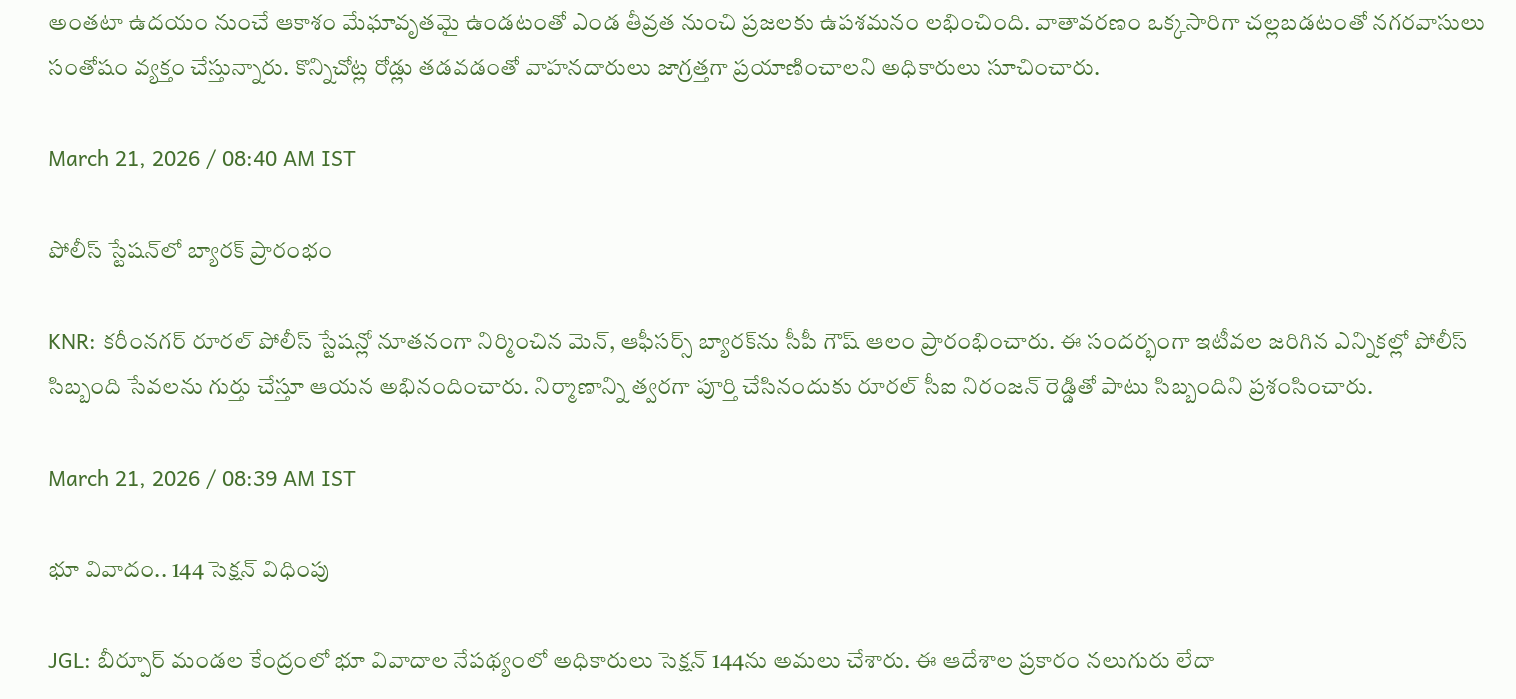అంతటా ఉదయం నుంచే ఆకాశం మేఘావృతమై ఉండటంతో ఎండ తీవ్రత నుంచి ప్రజలకు ఉపశమనం లభించింది. వాతావరణం ఒక్కసారిగా చల్లబడటంతో నగరవాసులు సంతోషం వ్యక్తం చేస్తున్నారు. కొన్నిచోట్ల రోడ్లు తడవడంతో వాహనదారులు జాగ్రత్తగా ప్రయాణించాలని అధికారులు సూచించారు.

March 21, 2026 / 08:40 AM IST

పోలీస్ స్టేషన్‌లో బ్యారక్ ప్రారంభం

KNR: కరీంనగర్ రూరల్ పోలీస్ స్టేషన్లో నూతనంగా నిర్మించిన మెన్, ఆఫీసర్స్ బ్యారక్‌ను సీపీ గౌష్ ఆలం ప్రారంభించారు. ఈ సందర్భంగా ఇటీవల జరిగిన ఎన్నికల్లో పోలీస్ సిబ్బంది సేవలను గుర్తు చేస్తూ ఆయన అభినందించారు. నిర్మాణాన్ని త్వరగా పూర్తి చేసినందుకు రూరల్ సీఐ నిరంజన్ రెడ్డితో పాటు సిబ్బందిని ప్రశంసించారు.

March 21, 2026 / 08:39 AM IST

భూ వివాదం.. 144 సెక్షన్ విధింపు

JGL: బీర్పూర్ మండల కేంద్రంలో భూ వివాదాల నేపథ్యంలో అధికారులు సెక్షన్ 144ను అమలు చేశారు. ఈ ఆదేశాల ప్రకారం నలుగురు లేదా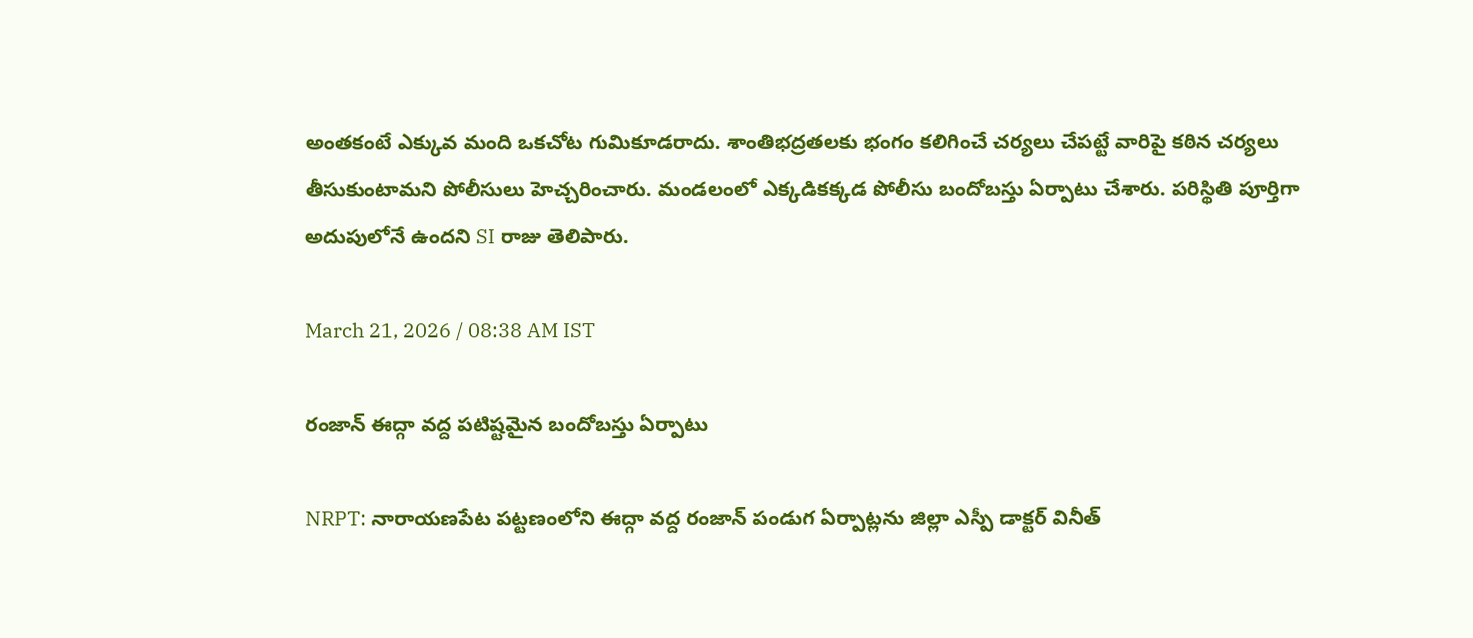అంతకంటే ఎక్కువ మంది ఒకచోట గుమికూడరాదు. శాంతిభద్రతలకు భంగం కలిగించే చర్యలు చేపట్టే వారిపై కఠిన చర్యలు తీసుకుంటామని పోలీసులు హెచ్చరించారు. మండలంలో ఎక్కడికక్కడ పోలీసు బందోబస్తు ఏర్పాటు చేశారు. పరిస్థితి పూర్తిగా అదుపులోనే ఉందని SI రాజు తెలిపారు.

March 21, 2026 / 08:38 AM IST

రంజాన్ ఈద్గా వద్ద పటిష్టమైన బందోబస్తు ఏర్పాటు

NRPT: నారాయణపేట పట్టణంలోని ఈద్గా వద్ద రంజాన్ పండుగ ఏర్పాట్లను జిల్లా ఎస్పీ డాక్టర్ వినీత్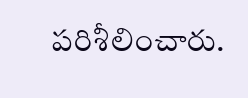పరిశీలించారు.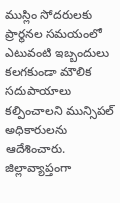ముస్లిం సోదరులకు ప్రార్థనల సమయంలో ఎటువంటి ఇబ్బందులు కలగకుండా మౌలిక సదుపాయాలు కల్పించాలని మున్సిపల్ అధికారులను ఆదేశించారు. జిల్లావ్యాప్తంగా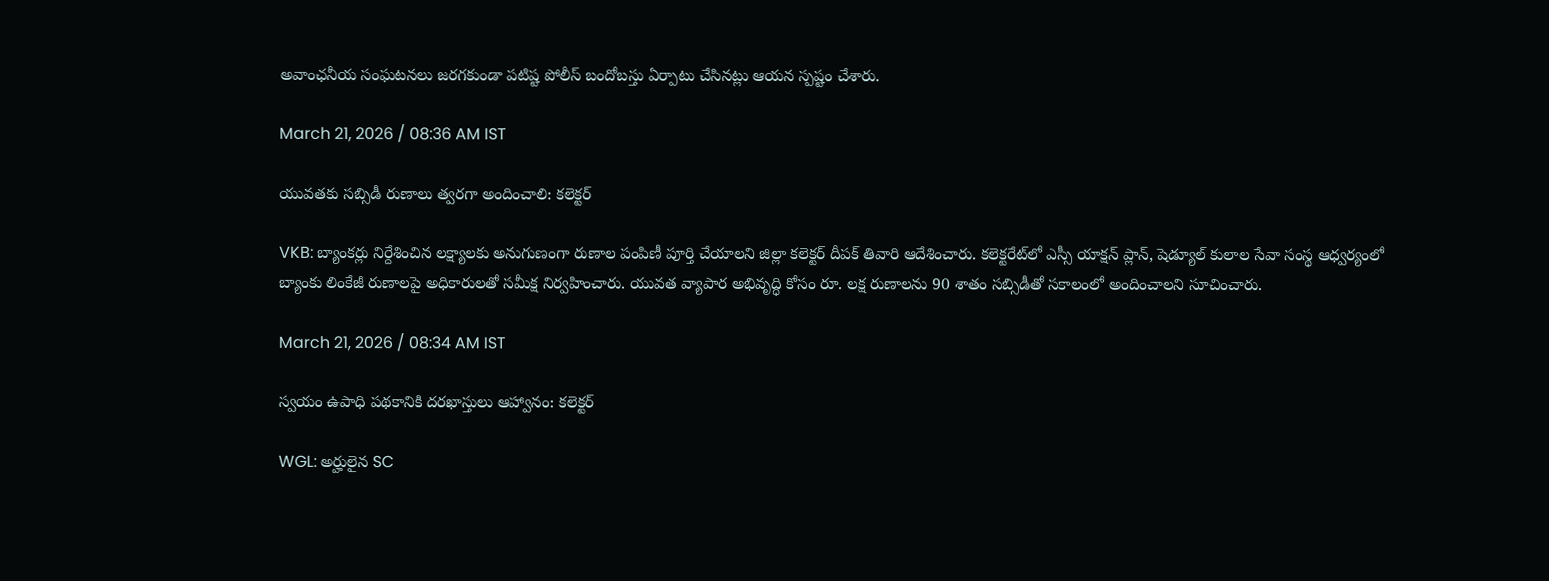అవాంఛనీయ సంఘటనలు జరగకుండా పటిష్ట పోలీస్ బందోబస్తు ఏర్పాటు చేసినట్లు ఆయన స్పష్టం చేశారు.

March 21, 2026 / 08:36 AM IST

యువతకు సబ్సిడీ రుణాలు త్వరగా అందించాలి: కలెక్టర్

VKB: బ్యాంకర్లు నిర్దేశించిన లక్ష్యాలకు అనుగుణంగా రుణాల పంపిణీ పూర్తి చేయాలని జిల్లా కలెక్టర్ దీపక్ తివారి ఆదేశించారు. కలెక్టరేట్‌లో ఎస్సీ యాక్షన్ ప్లాన్, షెడ్యూల్ కులాల సేవా సంస్థ ఆధ్వర్యంలో బ్యాంకు లింకేజీ రుణాలపై అధికారులతో సమీక్ష నిర్వహించారు. యువత వ్యాపార అభివృద్ధి కోసం రూ. లక్ష రుణాలను 90 శాతం సబ్సిడీతో సకాలంలో అందించాలని సూచించారు.

March 21, 2026 / 08:34 AM IST

స్వయం ఉపాధి పథకానికి దరఖాస్తులు ఆహ్వానం: కలెక్టర్

WGL: అర్హులైన SC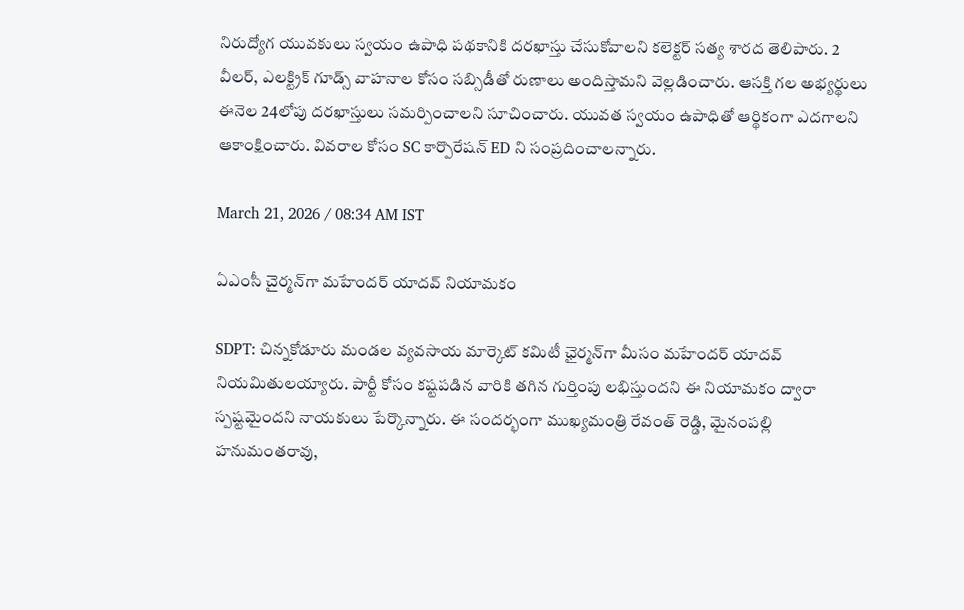నిరుద్యోగ యువకులు స్వయం ఉపాధి పథకానికి దరఖాస్తు చేసుకోవాలని కలెక్టర్ సత్య శారద తెలిపారు. 2 వీలర్, ఎలక్ట్రిక్ గూడ్స్ వాహనాల కోసం సబ్సిడీతో రుణాలు అందిస్తామని వెల్లడించారు. ఆసక్తి గల అభ్యర్థులు ఈనెల 24లోపు దరఖాస్తులు సమర్పించాలని సూచించారు. యువత స్వయం ఉపాధితో ఆర్థికంగా ఎదగాలని ఆకాంక్షించారు. వివరాల కోసం SC కార్పొరేషన్ ED ని సంప్రదించాలన్నారు.

March 21, 2026 / 08:34 AM IST

ఏఎంసీ చైర్మన్‌గా మహేందర్ యాదవ్ నియామకం

SDPT: చిన్నకోడూరు మండల వ్యవసాయ మార్కెట్ కమిటీ ఛైర్మన్‌గా మీసం మహేందర్ యాదవ్ నియమితులయ్యారు. పార్టీ కోసం కష్టపడిన వారికి తగిన గుర్తింపు లభిస్తుందని ఈ నియామకం ద్వారా స్పష్టమైందని నాయకులు పేర్కొన్నారు. ఈ సందర్భంగా ముఖ్యమంత్రి రేవంత్ రెడ్డి, మైనంపల్లి హనుమంతరావు,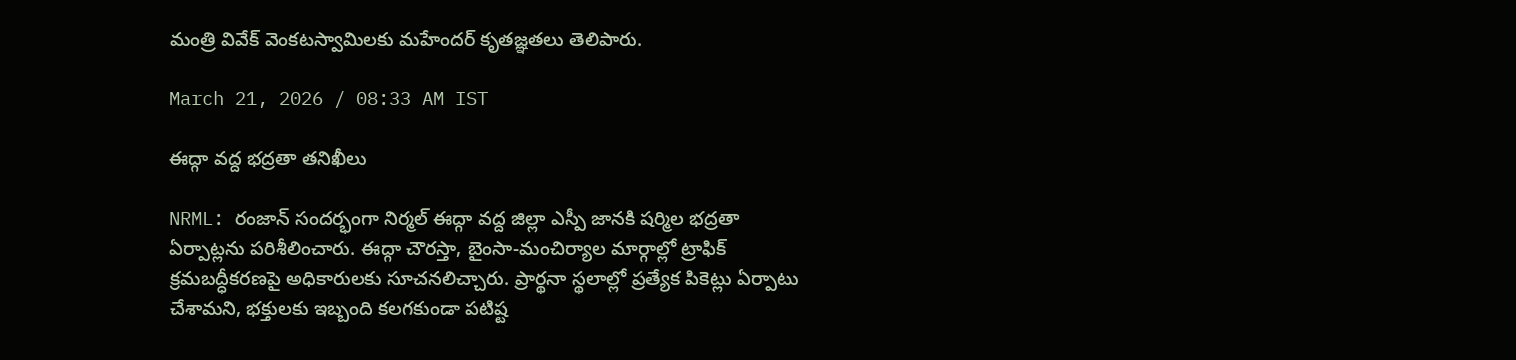మంత్రి వివేక్ వెంకటస్వామిలకు మహేందర్ కృతజ్ఞతలు తెలిపారు.

March 21, 2026 / 08:33 AM IST

ఈద్గా వద్ద భద్రతా తనిఖీలు

NRML: రంజాన్ సందర్భంగా నిర్మల్ ఈద్గా వద్ద జిల్లా ఎస్పీ జానకి షర్మిల భద్రతా ఏర్పాట్లను పరిశీలించారు. ఈద్గా చౌరస్తా, బైంసా-మంచిర్యాల మార్గాల్లో ట్రాఫిక్ క్రమబద్ధీకరణపై అధికారులకు సూచనలిచ్చారు. ప్రార్థనా స్థలాల్లో ప్రత్యేక పికెట్లు ఏర్పాటు చేశామని, భక్తులకు ఇబ్బంది కలగకుండా పటిష్ట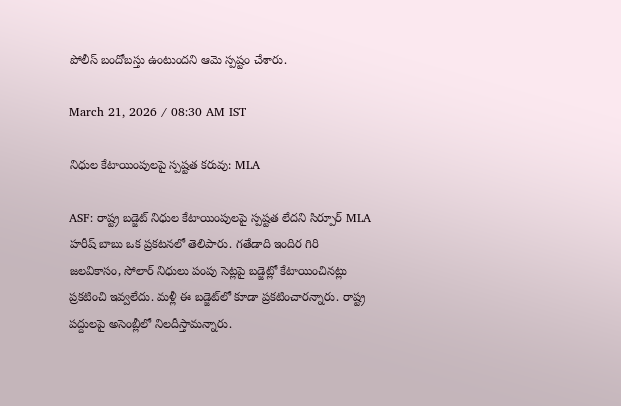పోలీస్ బందోబస్తు ఉంటుందని ఆమె స్పష్టం చేశారు.

March 21, 2026 / 08:30 AM IST

నిధుల కేటాయింపులపై స్పష్టత కరువు: MLA

ASF: రాష్ట్ర బడ్జెట్ నిధుల కేటాయింపులపై స్పష్టత లేదని సిర్పూర్ MLA హరీష్ బాబు ఒక ప్రకటనలో తెలిపారు. గతేడాది ఇందిర గిరి జలవికాసం, సోలార్ నిధులు పంపు సెట్లపై బడ్జెట్లో కేటాయించినట్లు ప్రకటించి ఇవ్వలేదు. మళ్లీ ఈ బడ్జెట్‌లో కూడా ప్రకటించారన్నారు. రాష్ట్ర పద్దులపై అసెంబ్లీలో నిలదీస్తామన్నారు.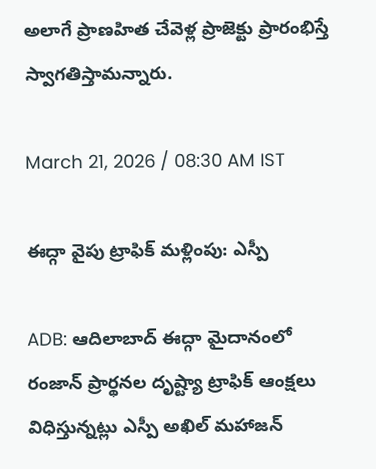అలాగే ప్రాణహిత చేవెళ్ల ప్రాజెక్టు ప్రారంభిస్తే స్వాగతిస్తామన్నారు.

March 21, 2026 / 08:30 AM IST

ఈద్గా వైపు ట్రాఫిక్ మళ్లింపు: ఎస్పీ

ADB: ఆదిలాబాద్ ఈద్గా మైదానంలో రంజాన్ ప్రార్థనల దృష్ట్యా ట్రాఫిక్ ఆంక్షలు విధిస్తున్నట్లు ఎస్పీ అఖిల్ మహాజన్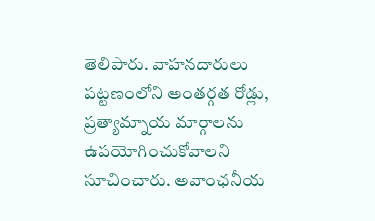తెలిపారు. వాహనదారులు పట్టణంలోని అంతర్గత రోడ్లు, ప్రత్యామ్నాయ మార్గాలను ఉపయోగించుకోవాలని సూచించారు. అవాంఛనీయ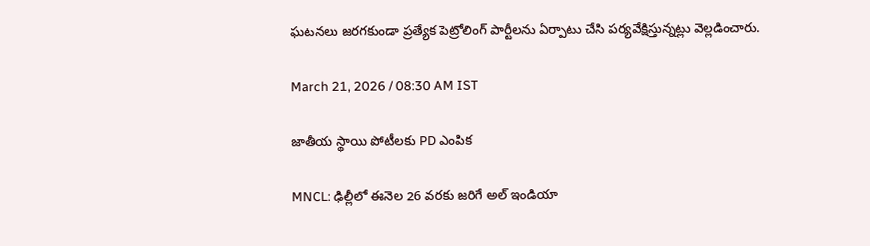ఘటనలు జరగకుండా ప్రత్యేక పెట్రోలింగ్ పార్టీలను ఏర్పాటు చేసి పర్యవేక్షిస్తున్నట్లు వెల్లడించారు.

March 21, 2026 / 08:30 AM IST

జాతీయ స్థాయి పోటీలకు PD ఎంపిక

MNCL: ఢిల్లీలో ఈనెల 26 వరకు జరిగే అల్ ఇండియా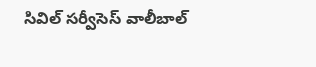సివిల్ సర్వీసెస్ వాలీబాల్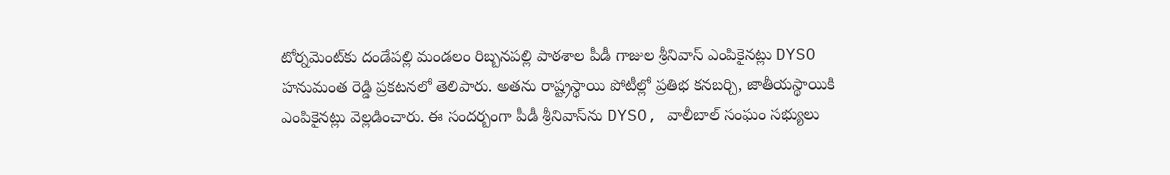టోర్నమెంట్‌కు దండేపల్లి మండలం రిబ్బనపల్లి పాఠశాల పీడీ గాజుల శ్రీనివాస్ ఎంపికైనట్లు DYSO హనుమంత రెడ్డి ప్రకటనలో తెలిపారు. అతను రాష్ట్రస్థాయి పోటీల్లో ప్రతిభ కనబర్చి, జాతీయస్థాయికి ఎంపికైనట్లు వెల్లడించారు. ఈ సందర్బంగా పీడీ శ్రీనివాస్‌ను DYSO, వాలీబాల్ సంఘం సభ్యులు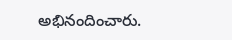అభినందించారు.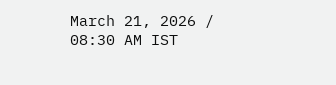March 21, 2026 / 08:30 AM IST